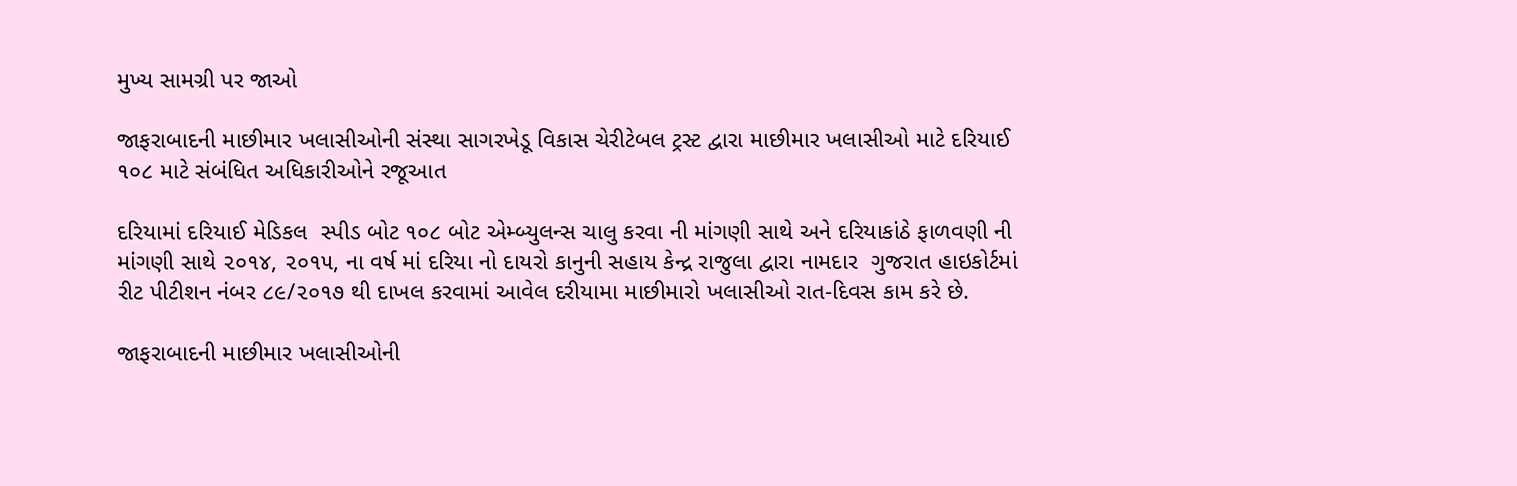મુખ્ય સામગ્રી પર જાઓ

જાફરાબાદની માછીમાર ખલાસીઓની સંસ્થા સાગરખેડૂ વિકાસ ચેરીટેબલ ટ્રસ્ટ દ્વારા માછીમાર ખલાસીઓ માટે દરિયાઈ ૧૦૮ માટે સંબંધિત અધિકારીઓને રજૂઆત

દરિયામાં દરિયાઈ મેડિકલ  સ્પીડ બોટ ૧૦૮ બોટ એમ્બ્યુલન્સ ચાલુ કરવા ની માંગણી સાથે અને દરિયાકાંઠે ફાળવણી ની માંગણી સાથે ૨૦૧૪, ૨૦૧૫, ના વર્ષ માં દરિયા નો દાયરો કાનુની સહાય કેન્દ્ર રાજુલા દ્વારા નામદાર  ગુજરાત હાઇકોર્ટમાં રીટ પીટીશન નંબર ૮૯/૨૦૧૭ થી દાખલ કરવામાં આવેલ દરીયામા માછીમારો ખલાસીઓ રાત-દિવસ કામ કરે છે.

જાફરાબાદની માછીમાર ખલાસીઓની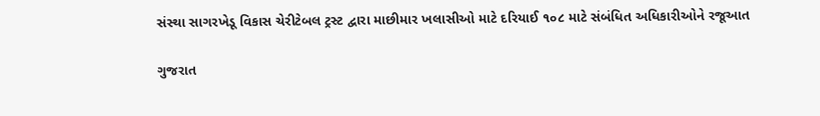સંસ્થા સાગરખેડૂ વિકાસ ચેરીટેબલ ટ્રસ્ટ દ્વારા માછીમાર ખલાસીઓ માટે દરિયાઈ ૧૦૮ માટે સંબંધિત અધિકારીઓને રજૂઆત

ગુજરાત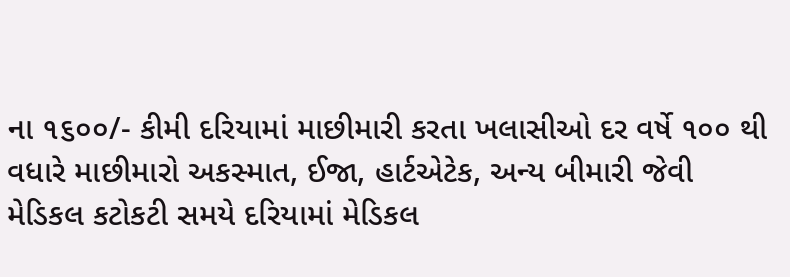ના ૧૬૦૦/- કીમી દરિયામાં માછીમારી કરતા ખલાસીઓ દર વર્ષે ૧૦૦ થી વધારે માછીમારો અકસ્માત, ઈજા, હાર્ટએટેક, અન્ય બીમારી જેવી મેડિકલ કટોકટી સમયે દરિયામાં મેડિકલ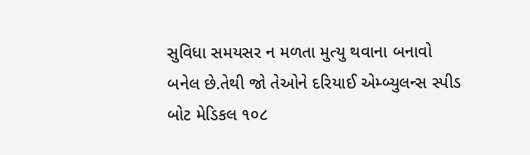સુવિધા સમયસર ન મળતા મુત્યુ થવાના બનાવો બનેલ છે.તેથી જો તેઓને દરિયાઈ એમ્બ્યુલન્સ સ્પીડ બોટ મેડિકલ ૧૦૮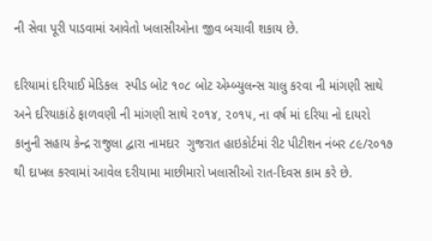ની સેવા પૂરી પાડવામાં આવેતો ખલાસીઓના જીવ બચાવી શકાય છે.

દરિયામાં દરિયાઈ મેડિકલ  સ્પીડ બોટ ૧૦૮ બોટ એમ્બ્યુલન્સ ચાલુ કરવા ની માંગણી સાથે અને દરિયાકાંઠે ફાળવણી ની માંગણી સાથે ૨૦૧૪, ૨૦૧૫, ના વર્ષ માં દરિયા નો દાયરો કાનુની સહાય કેન્દ્ર રાજુલા દ્વારા નામદાર  ગુજરાત હાઇકોર્ટમાં રીટ પીટીશન નંબર ૮૯/૨૦૧૭ થી દાખલ કરવામાં આવેલ દરીયામા માછીમારો ખલાસીઓ રાત-દિવસ કામ કરે છે.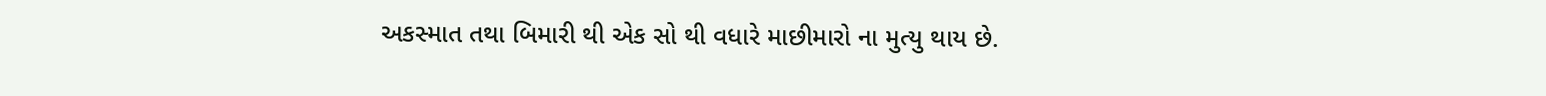અકસ્માત તથા બિમારી થી એક સો થી વધારે માછીમારો ના મુત્યુ થાય છે.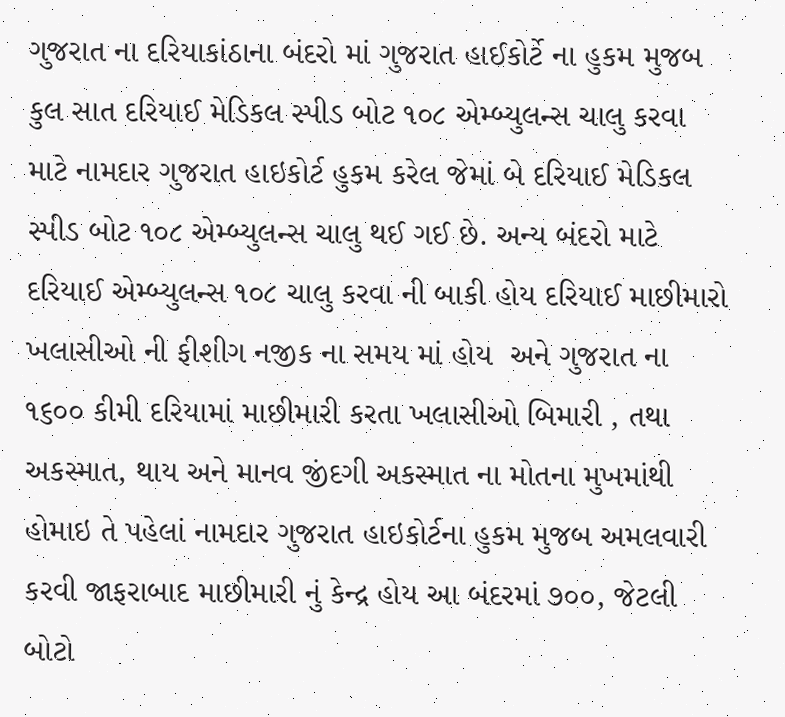ગુજરાત ના દરિયાકાંઠાના બંદરો માં ગુજરાત હાઈકોર્ટે ના હુકમ મુજબ કુલ સાત દરિયાઈ મેડિકલ સ્પીડ બોટ ૧૦૮ એમ્બ્યુલન્સ ચાલુ કરવા માટે નામદાર ગુજરાત હાઇકોર્ટ હુકમ કરેલ જેમાં બે દરિયાઈ મેડિકલ સ્પીડ બોટ ૧૦૮ એમ્બ્યુલન્સ ચાલુ થઈ ગઈ છે. અન્ય બંદરો માટે દરિયાઈ એમ્બ્યુલન્સ ૧૦૮ ચાલુ કરવા ની બાકી હોય દરિયાઈ માછીમારો ખલાસીઓ ની ફીશીગ નજીક ના સમય માં હોય  અને ગુજરાત ના ૧૬૦૦ કીમી દરિયામાં માછીમારી કરતા ખલાસીઓ બિમારી , તથા અકસ્માત, થાય અને માનવ જીંદગી અકસ્માત ના મોતના મુખમાંથી હોમાઇ તે પહેલાં નામદાર ગુજરાત હાઇકોર્ટના હુકમ મુજબ અમલવારી કરવી જાફરાબાદ માછીમારી નું કેન્દ્ર હોય આ બંદરમાં ૭૦૦, જેટલી બોટો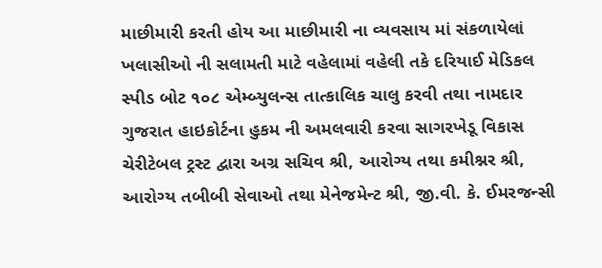માછીમારી કરતી હોય આ માછીમારી ના વ્યવસાય માં સંકળાયેલાં ખલાસીઓ ની સલામતી માટે વહેલામાં વહેલી તકે દરિયાઈ મેડિકલ સ્પીડ બોટ ૧૦૮ એમ્બ્યુલન્સ તાત્કાલિક ચાલુ કરવી તથા નામદાર ગુજરાત હાઇકોર્ટના હુકમ ની અમલવારી કરવા સાગરખેડૂ વિકાસ ચેરીટેબલ ટ્રસ્ટ દ્વારા અગ્ર સચિવ શ્રી, આરોગ્ય તથા કમીશ્નર શ્રી, આરોગ્ય તબીબી સેવાઓ તથા મેનેજમેન્ટ શ્રી, જી.વી. કે. ઈમરજન્સી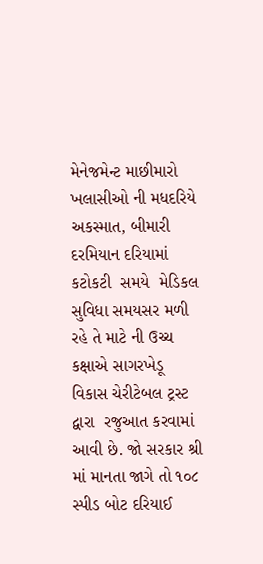મેનેજમેન્ટ માછીમારો ખલાસીઓ ની મધદરિયે અકસ્માત, બીમારી દરમિયાન દરિયામાં કટોકટી  સમયે  મેડિકલ સુવિધા સમયસર મળી રહે તે માટે ની ઉચ્ચ કક્ષાએ સાગરખેડૂ વિકાસ ચેરીટેબલ ટ્રસ્ટ દ્વારા  રજુઆત કરવામાં આવી છે. જો સરકાર શ્રી માં માનતા જાગે તો ૧૦૮ સ્પીડ બોટ દરિયાઈ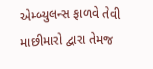એમ્બ્યુલન્સ ફાળવે તેવી માછીમારો દ્વારા તેમજ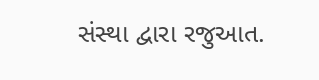સંસ્થા દ્વારા રજુઆત.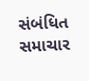સંબંધિત સમાચાર